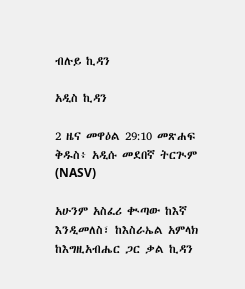ብሉይ ኪዳን

አዲስ ኪዳን

2 ዜና መዋዕል 29:10 መጽሐፍ ቅዱስ፥ አዲሱ መደበኛ ትርጒም (NASV)

አሁንም አስፈሪ ቊጣው ከእኛ እንዲመለስ፣ ከእስራኤል አምላክ ከእግዚአብሔር ጋር ቃል ኪዳን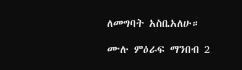ለመግባት አስቤአለሁ።

ሙሉ ምዕራፍ ማንበብ 2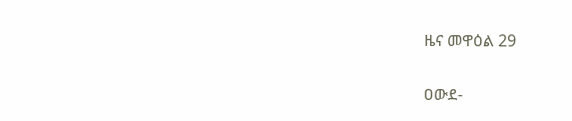ዜና መዋዕል 29

ዐውደ-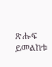ጽሑፍ ይመልከቱ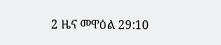2 ዜና መዋዕል 29:10